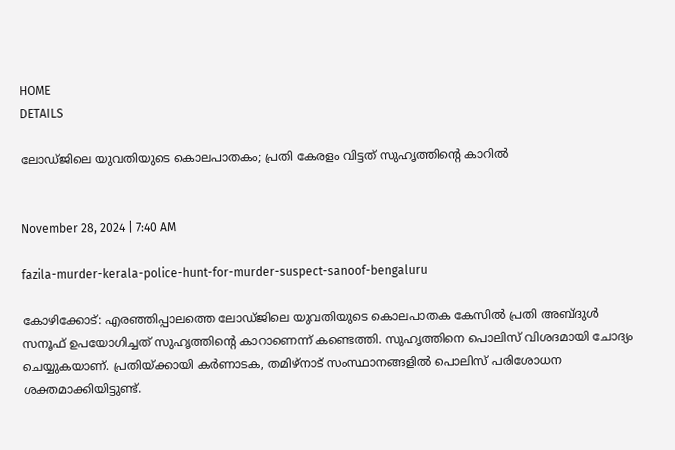HOME
DETAILS

ലോഡ്ജിലെ യുവതിയുടെ കൊലപാതകം; പ്രതി കേരളം വിട്ടത് സുഹൃത്തിന്റെ കാറില്‍


November 28, 2024 | 7:40 AM

fazila-murder-kerala-police-hunt-for-murder-suspect-sanoof-bengaluru

കോഴിക്കോട്: എരഞ്ഞിപ്പാലത്തെ ലോഡ്ജിലെ യുവതിയുടെ കൊലപാതക കേസില്‍ പ്രതി അബ്ദുള്‍ സനൂഫ് ഉപയോഗിച്ചത് സുഹൃത്തിന്റെ കാറാണെന്ന് കണ്ടെത്തി. സുഹൃത്തിനെ പൊലിസ് വിശദമായി ചോദ്യം ചെയ്യുകയാണ്. പ്രതിയ്ക്കായി കര്‍ണാടക, തമിഴ്‌നാട് സംസ്ഥാനങ്ങളില്‍ പൊലിസ് പരിശോധന ശക്തമാക്കിയിട്ടുണ്ട്.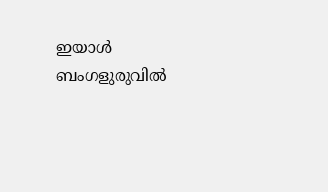ഇയാള്‍ ബംഗളുരുവില്‍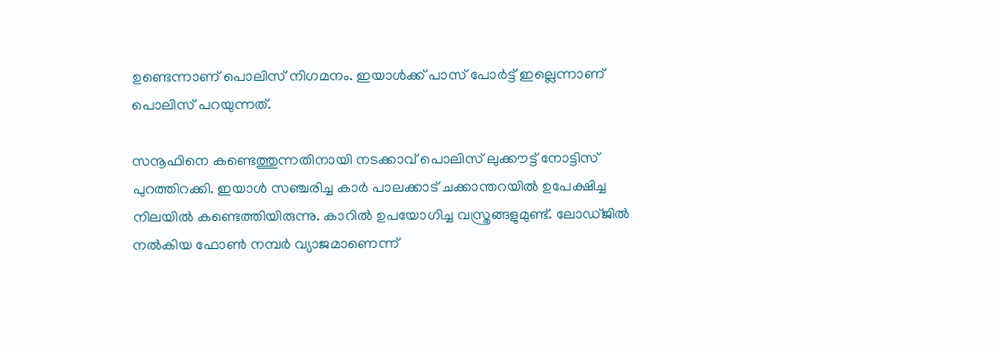ഉണ്ടെന്നാണ് പൊലിസ് നിഗമനം. ഇയാള്‍ക്ക് പാസ് പോര്‍ട്ട് ഇല്ലെന്നാണ് പൊലിസ് പറയുന്നത്.

സനൂഫിനെ കണ്ടെത്തുന്നതിനായി നടക്കാവ് പൊലിസ് ലുക്കൗട്ട് നോട്ടിസ് പുറത്തിറക്കി. ഇയാള്‍ സഞ്ചരിച്ച കാര്‍ പാലക്കാട് ചക്കാന്തറയില്‍ ഉപേക്ഷിച്ച നിലയില്‍ കണ്ടെത്തിയിരുന്നു. കാറില്‍ ഉപയോഗിച്ച വസ്ത്രങ്ങളുമുണ്ട്. ലോഡ്ജില്‍ നല്‍കിയ ഫോണ്‍ നമ്പര്‍ വ്യാജമാണെന്ന്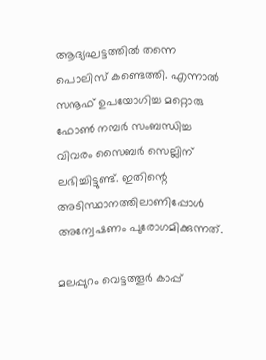ആദ്യഘട്ടത്തില്‍ തന്നെ പൊലിസ് കണ്ടെത്തി. എന്നാല്‍ സനൂഫ് ഉപയോഗിച്ച മറ്റൊരു ഫോണ്‍ നമ്പര്‍ സംബന്ധിച്ച വിവരം സൈബര്‍ സെല്ലിന് ലഭിച്ചിട്ടുണ്ട്. ഇതിന്റെ അടിസ്ഥാനത്തിലാണിപ്പോള്‍ അന്വേഷണം പുരോഗമിക്കുന്നത്.

മലപ്പുറം വെട്ടത്തൂര്‍ കാപ്പ്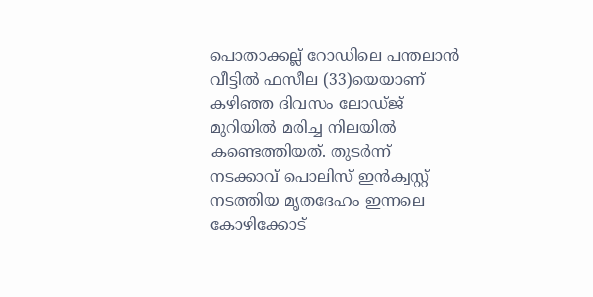പൊതാക്കല്ല് റോഡിലെ പന്തലാന്‍ വീട്ടില്‍ ഫസീല (33)യെയാണ് കഴിഞ്ഞ ദിവസം ലോഡ്ജ് മുറിയില്‍ മരിച്ച നിലയില്‍ കണ്ടെത്തിയത്. തുടര്‍ന്ന് നടക്കാവ് പൊലിസ് ഇന്‍ക്വസ്റ്റ് നടത്തിയ മൃതദേഹം ഇന്നലെ കോഴിക്കോട്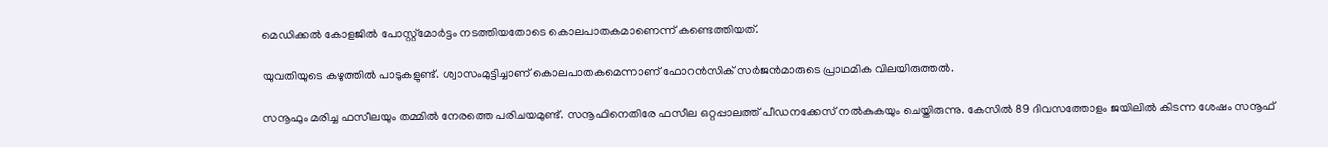മെഡിക്കല്‍ കോളജില്‍ പോസ്റ്റ്മോര്‍ട്ടം നടത്തിയതോടെ കൊലപാതകമാണെന്ന് കണ്ടെത്തിയത്.

യുവതിയുടെ കഴുത്തില്‍ പാടുകളുണ്ട്. ശ്വാസംമുട്ടിച്ചാണ് കൊലപാതകമെന്നാണ് ഫോറന്‍സിക് സര്‍ജന്‍മാരുടെ പ്രാഥമിക വിലയിരുത്തല്‍.

സനൂഫും മരിച്ച ഫസീലയും തമ്മില്‍ നേരത്തെ പരിചയമുണ്ട്. സനൂഫിനെതിരേ ഫസീല ഒറ്റപ്പാലത്ത് പീഡനക്കേസ് നല്‍കുകയും ചെയ്തിരുന്നു. കേസില്‍ 89 ദിവസത്തോളം ജയിലില്‍ കിടന്ന ശേഷം സനൂഫ്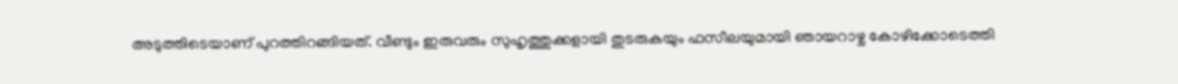അടുത്തിടെയാണ് പുറത്തിറങ്ങിയത്. വീണ്ടും ഇരുവരും സുഹൃത്തുക്കളായി തുടരുകയും ഫസീലയുമായി ഞായറാഴ്ച കോഴിക്കോടെത്തി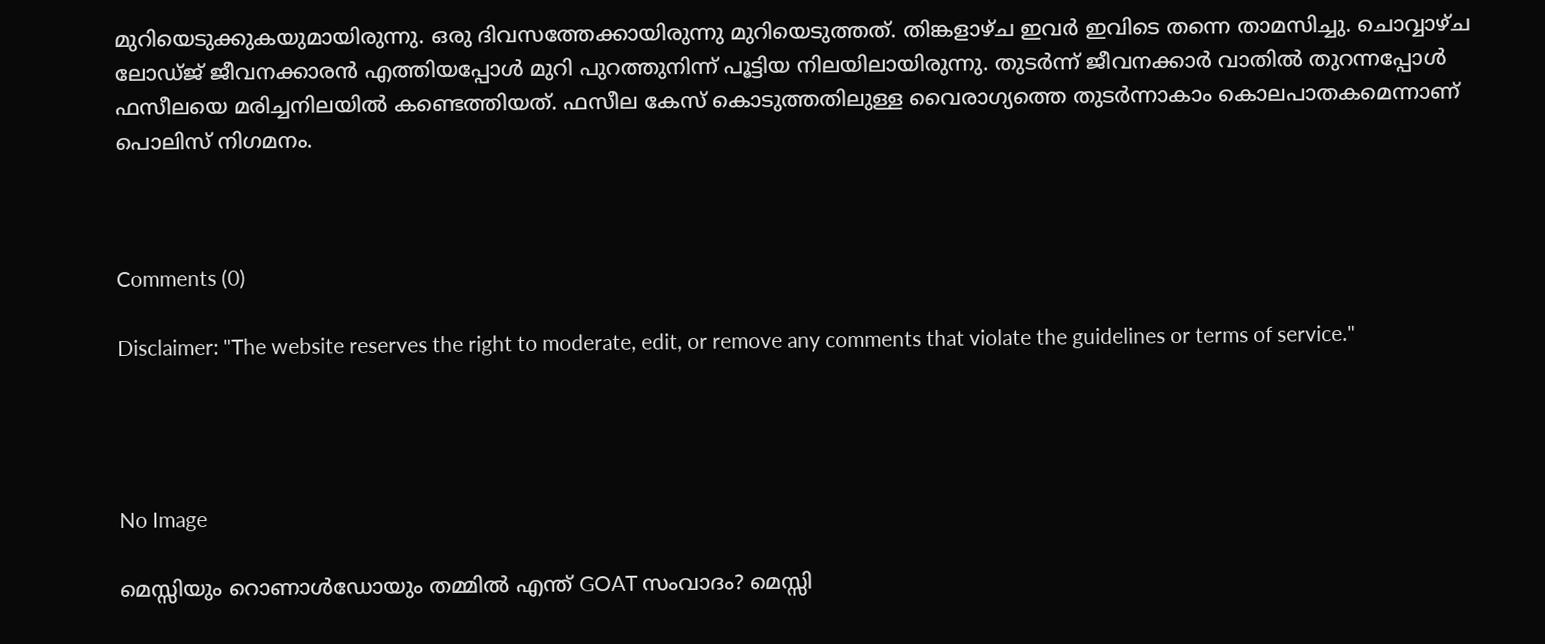മുറിയെടുക്കുകയുമായിരുന്നു. ഒരു ദിവസത്തേക്കായിരുന്നു മുറിയെടുത്തത്. തിങ്കളാഴ്ച ഇവര്‍ ഇവിടെ തന്നെ താമസിച്ചു. ചൊവ്വാഴ്ച ലോഡ്ജ് ജീവനക്കാരന്‍ എത്തിയപ്പോള്‍ മുറി പുറത്തുനിന്ന് പൂട്ടിയ നിലയിലായിരുന്നു. തുടര്‍ന്ന് ജീവനക്കാര്‍ വാതില്‍ തുറന്നപ്പോള്‍ ഫസീലയെ മരിച്ചനിലയില്‍ കണ്ടെത്തിയത്. ഫസീല കേസ് കൊടുത്തതിലുള്ള വൈരാഗ്യത്തെ തുടര്‍ന്നാകാം കൊലപാതകമെന്നാണ് പൊലിസ് നിഗമനം.



Comments (0)

Disclaimer: "The website reserves the right to moderate, edit, or remove any comments that violate the guidelines or terms of service."




No Image

മെസ്സിയും റൊണാൾഡോയും തമ്മിൽ എന്ത് GOAT സംവാദം? മെസ്സി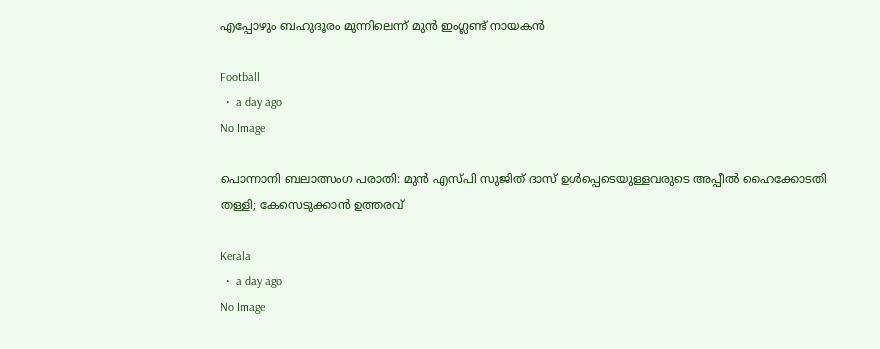എപ്പോഴും ബഹുദൂരം മുന്നിലെന്ന് മുൻ ഇംഗ്ലണ്ട് നായകൻ

Football
  •  a day ago
No Image

പൊന്നാനി ബലാത്സംഗ പരാതി: മുൻ എസ്പി സുജിത് ദാസ് ഉൾപ്പെടെയുള്ളവരുടെ അപ്പീൽ ഹൈക്കോടതി തള്ളി; കേസെടുക്കാൻ ഉത്തരവ്

Kerala
  •  a day ago
No Image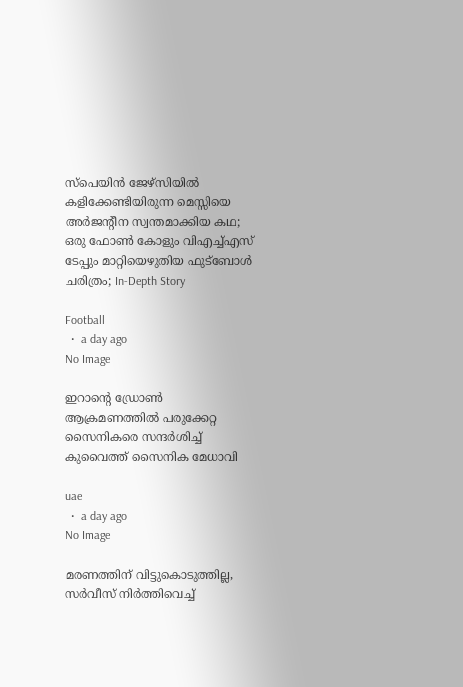സ്പെയിൻ ജേഴ്സിയിൽ കളിക്കേണ്ടിയിരുന്ന മെസ്സിയെ അർജന്റീന സ്വന്തമാക്കിയ കഥ; ഒരു ഫോൺ കോളും വിഎച്ച്എസ് ടേപ്പും മാറ്റിയെഴുതിയ ഫുട്ബോൾ ചരിത്രം; In-Depth Story

Football
  •  a day ago
No Image

ഇറാന്റെ ഡ്രോൺ ആക്രമണത്തിൽ പരുക്കേറ്റ സൈനികരെ സന്ദർശിച്ച് കുവൈത്ത് സൈനിക മേധാവി

uae
  •  a day ago
No Image

മരണത്തിന് വിട്ടുകൊടുത്തില്ല, സർവീസ് നിർത്തിവെച്ച്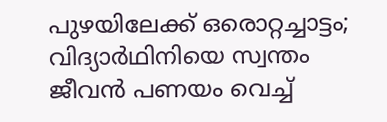പുഴയിലേക്ക് ഒരൊറ്റച്ചാട്ടം; വിദ്യാർഥിനിയെ സ്വന്തം ജീവൻ പണയം വെച്ച്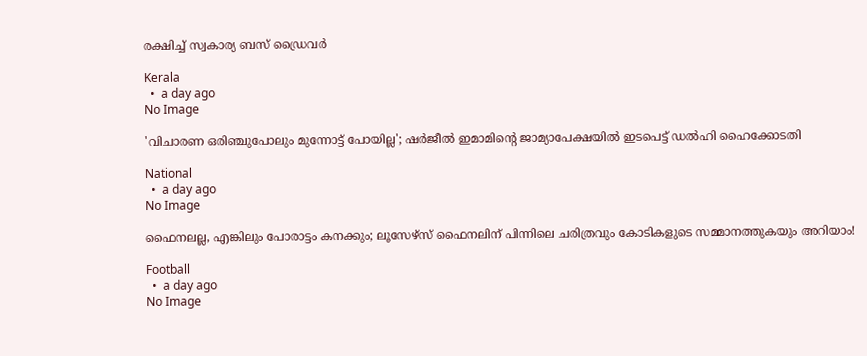രക്ഷിച്ച് സ്വകാര്യ ബസ് ഡ്രൈവർ

Kerala
  •  a day ago
No Image

'വിചാരണ ഒരിഞ്ചുപോലും മുന്നോട്ട് പോയില്ല'; ഷർജീൽ ഇമാമിന്റെ ജാമ്യാപേക്ഷയിൽ ഇടപെട്ട് ഡൽഹി ഹൈക്കോടതി

National
  •  a day ago
No Image

ഫൈനലല്ല, എങ്കിലും പോരാട്ടം കനക്കും; ലൂസേഴ്സ് ഫൈനലിന് പിന്നിലെ ചരിത്രവും കോടികളുടെ സമ്മാനത്തുകയും അറിയാം!

Football
  •  a day ago
No Image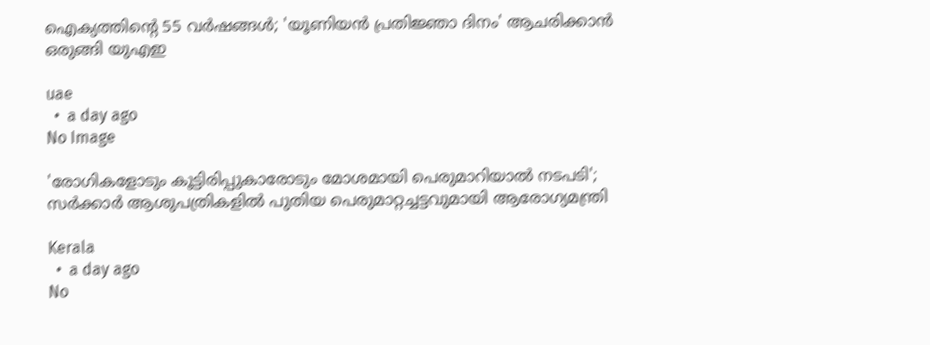ഐക്യത്തിന്റെ 55 വർഷങ്ങൾ; 'യൂണിയൻ പ്രതിജ്ഞാ ദിനം' ആചരിക്കാൻ ഒരുങ്ങി യുഎഇ

uae
  •  a day ago
No Image

'രോഗികളോടും കൂട്ടിരിപ്പുകാരോടും മോശമായി പെരുമാറിയാൽ നടപടി'; സർക്കാർ ആശുപത്രികളിൽ പുതിയ പെരുമാറ്റച്ചട്ടവുമായി ആരോഗ്യമന്ത്രി

Kerala
  •  a day ago
No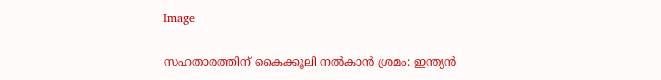Image

സഹതാരത്തിന് കൈക്കൂലി നൽകാൻ ശ്രമം: ഇന്ത്യൻ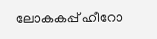ലോകകപ്പ് ഹീറോ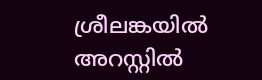ശ്രീലങ്കയിൽ അറസ്റ്റിൽ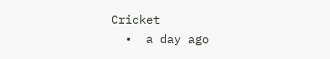Cricket
  •  a day ago